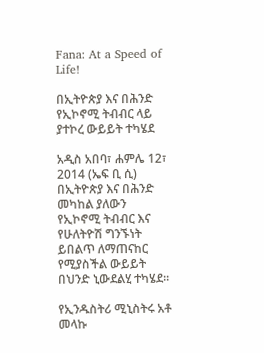Fana: At a Speed of Life!

በኢትዮጵያ እና በሕንድ የኢኮኖሚ ትብብር ላይ ያተኮረ ውይይት ተካሄደ

አዲስ አበባ፣ ሐምሌ 12፣ 2014 (ኤፍ ቢ ሲ) በኢትዮጵያ እና በሕንድ መካከል ያለውን የኢኮኖሚ ትብብር እና የሁለትዮሽ ግንኙነት ይበልጥ ለማጠናከር የሚያስችል ውይይት በህንድ ኒውደልሂ ተካሄደ።

የኢንዱስትሪ ሚኒስትሩ አቶ መላኩ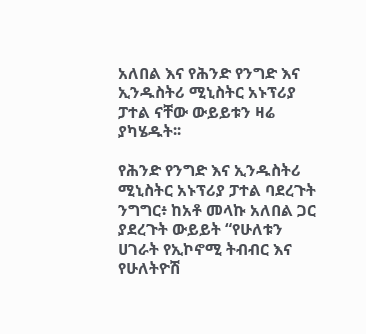አለበል እና የሕንድ የንግድ እና ኢንዱስትሪ ሚኒስትር አኑፕሪያ ፓተል ናቸው ውይይቱን ዛሬ ያካሄዱት፡፡

የሕንድ የንግድ እና ኢንዱስትሪ ሚኒስትር አኑፕሪያ ፓተል ባደረጉት ንግግር፥ ከአቶ መላኩ አለበል ጋር ያደረጉት ውይይት “የሁለቱን ሀገራት የኢኮኖሚ ትብብር እና የሁለትዮሽ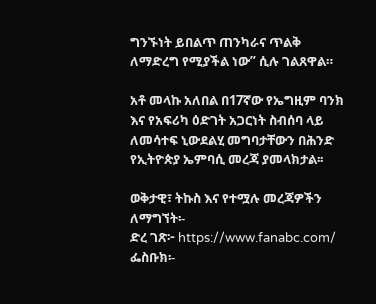ግንኙነት ይበልጥ ጠንካራና ጥልቅ ለማድረግ የሚያችል ነው” ሲሉ ገልጸዋል።

አቶ መላኩ አለበል በ17ኛው የኤግዚም ባንክ እና የአፍሪካ ዕድገት አጋርነት ስብሰባ ላይ ለመሳተፍ ኒውደልሂ መግባታቸውን በሕንድ የኢትዮጵያ ኤምባሲ መረጃ ያመላክታል፡፡

ወቅታዊ፣ ትኩስ እና የተሟሉ መረጃዎችን ለማግኘት፡-
ድረ ገጽ፦ https://www.fanabc.com/
ፌስቡክ፡-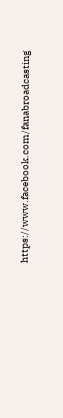https://www.facebook.com/fanabroadcasting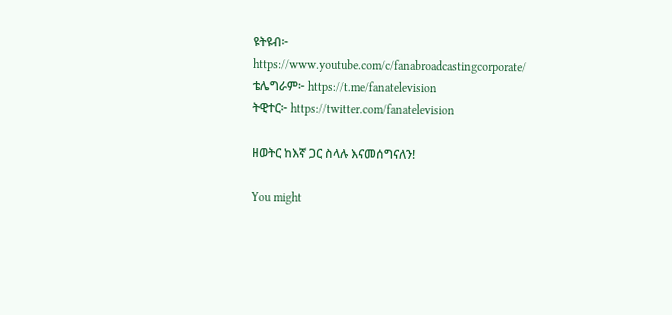ዩትዩብ፦ https://www.youtube.com/c/fanabroadcastingcorporate/
ቴሌግራም፦ https://t.me/fanatelevision
ትዊተር፦ https://twitter.com/fanatelevision

ዘወትር ከእኛ ጋር ስላሉ እናመሰግናለን!

You might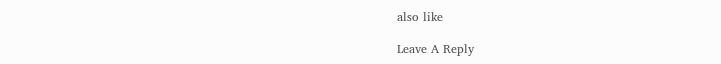also like

Leave A Reply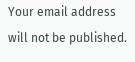Your email address will not be published.